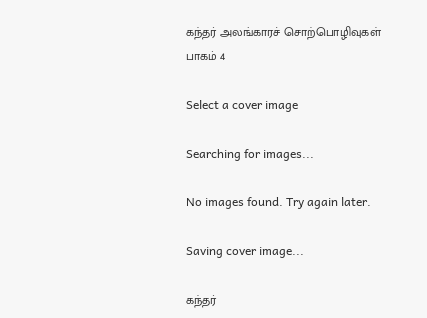கந்தர் அலங்காரச் சொற்பொழிவுகள் பாகம் 4

Select a cover image

Searching for images...

No images found. Try again later.

Saving cover image...

கந்தர்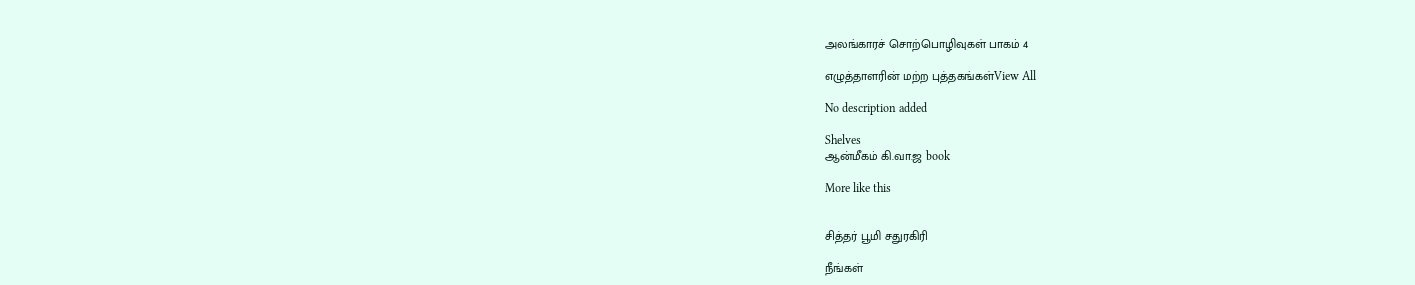அலங்காரச் சொற்பொழிவுகள் பாகம் 4

எழுத்தாளரின் மற்ற புத்தகங்கள்View All

No description added

Shelves
ஆன்மீகம் கி.வா.ஜ book

More like this


சித்தர் பூமி சதுரகிரி

நீங்கள்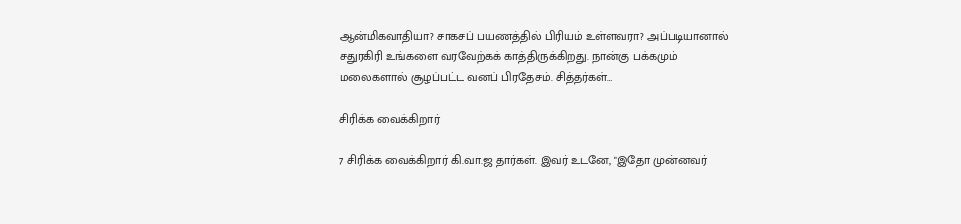ஆன்மிகவாதியா? சாகசப் பயணத்தில் பிரியம் உள்ளவரா? அப்படியானால் சதுரகிரி உங்களை வரவேற்கக் காத்திருக்கிறது. நான்கு பக்கமும் மலைகளால் சூழப்பட்ட வனப் பிரதேசம். சித்தர்கள்…

சிரிக்க வைக்கிறார்

7 சிரிக்க வைக்கிறார் கி.வா.ஜ தார்கள். இவர் உடனே, "இதோ முன்னவர்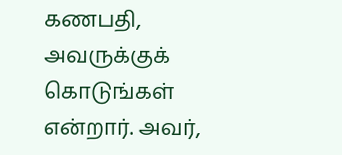கணபதி, அவருக்குக் கொடுங்கள் என்றார். அவர்,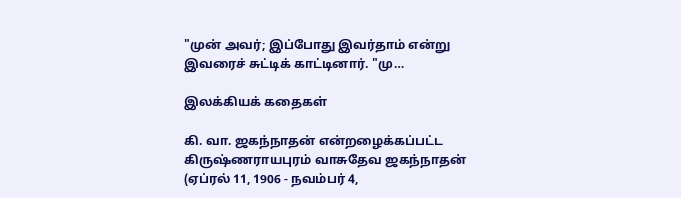"முன் அவர்; இப்போது இவர்தாம் என்று இவரைச் சுட்டிக் காட்டினார். "மு…

இலக்கியக் கதைகள்

கி. வா. ஜகந்நாதன் என்றழைக்கப்பட்ட கிருஷ்ணராயபுரம் வாசுதேவ ஜகந்நாதன் (ஏப்ரல் 11, 1906 - நவம்பர் 4,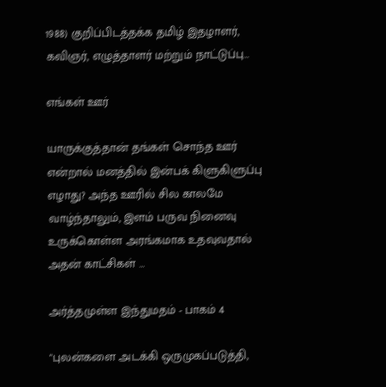1988) குறிப்பிடத்தக்க தமிழ் இதழாளர், கவிஞர், எழுத்தாளர் மற்றும் நாட்டுப்பு…

எங்கள் ஊர்

யாருக்குத்தான் தங்கள் சொந்த ஊர் என்றால் மனத்தில் இன்பக் கிளுகிளுப்பு எழாது? அந்த ஊரில் சில காலமே வாழ்ந்தாலும், இளம் பருவ நினைவு உருக்கொள்ள அரங்கமாக உதவுவதால் அதன் காட்சிகள் …

அர்த்தமுள்ள இந்துமதம் - பாகம் 4

"புலன்களை அடக்கி ஒருமுகப்படுத்தி,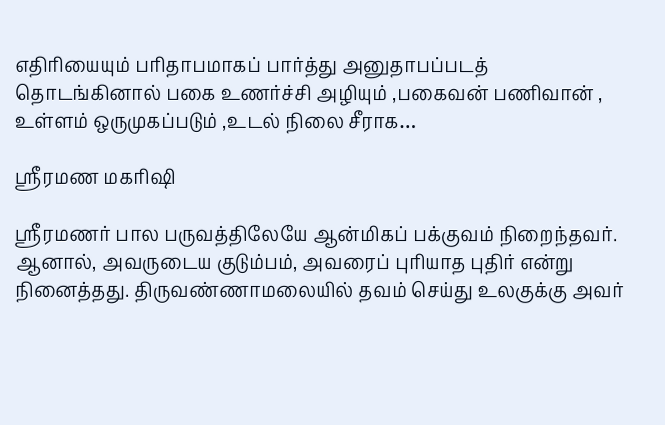எதிரியையும் பரிதாபமாகப் பார்த்து அனுதாபப்படத் தொடங்கினால் பகை உணர்ச்சி அழியும் ,பகைவன் பணிவான் , உள்ளம் ஒருமுகப்படும் ,உடல் நிலை சீராக…

ஸ்ரீரமண மகரிஷி

ஸ்ரீரமணர் பால பருவத்திலேயே ஆன்மிகப் பக்குவம் நிறைந்தவர். ஆனால், அவருடைய குடும்பம், அவரைப் புரியாத புதிர் என்று நினைத்தது. திருவண்ணாமலையில் தவம் செய்து உலகுக்கு அவர்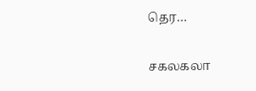தெர…

சகலகலா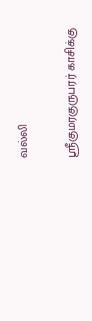வல்லி

ஸ்ரீகுமரகுருபரர் காசிக்கு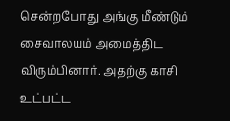சென்றபோது அங்கு மீண்டும் சைவாலயம் அமைத்திட விரும்பினார். அதற்கு காசி உட்பட்ட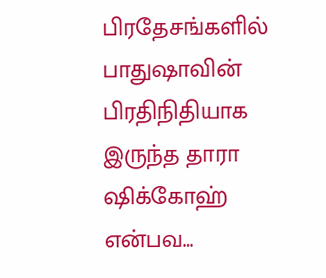பிரதேசங்களில் பாதுஷாவின் பிரதிநிதியாக இருந்த தாரா ஷிக்கோஹ் என்பவ…